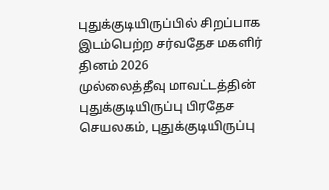புதுக்குடியிருப்பில் சிறப்பாக இடம்பெற்ற சர்வதேச மகளிர் தினம் 2026
முல்லைத்தீவு மாவட்டத்தின் புதுக்குடியிருப்பு பிரதேச செயலகம், புதுக்குடியிருப்பு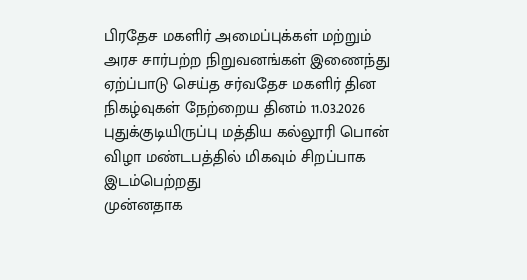பிரதேச மகளிர் அமைப்புக்கள் மற்றும் அரச சார்பற்ற நிறுவனங்கள் இணைந்து ஏற்ப்பாடு செய்த சர்வதேச மகளிர் தின நிகழ்வுகள் நேற்றைய தினம் 11.03.2026 புதுக்குடியிருப்பு மத்திய கல்லூரி பொன் விழா மண்டபத்தில் மிகவும் சிறப்பாக இடம்பெற்றது
முன்னதாக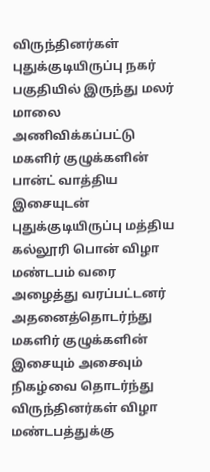விருந்தினர்கள் புதுக்குடியிருப்பு நகர் பகுதியில் இருந்து மலர் மாலை அணிவிக்கப்பட்டு மகளிர் குழுக்களின் பான்ட் வாத்திய இசையுடன் புதுக்குடியிருப்பு மத்திய கல்லூரி பொன் விழா மண்டபம் வரை அழைத்து வரப்பட்டனர்
அதனைத்தொடர்ந்து மகளிர் குழுக்களின் இசையும் அசைவும் நிகழ்வை தொடர்ந்து விருந்தினர்கள் விழா மண்டபத்துக்கு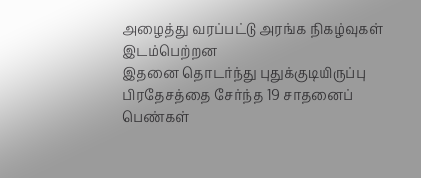அழைத்து வரப்பட்டு அரங்க நிகழ்வுகள் இடம்பெற்றன
இதனை தொடர்ந்து புதுக்குடியிருப்பு பிரதேசத்தை சேர்ந்த 19 சாதனைப் பெண்கள்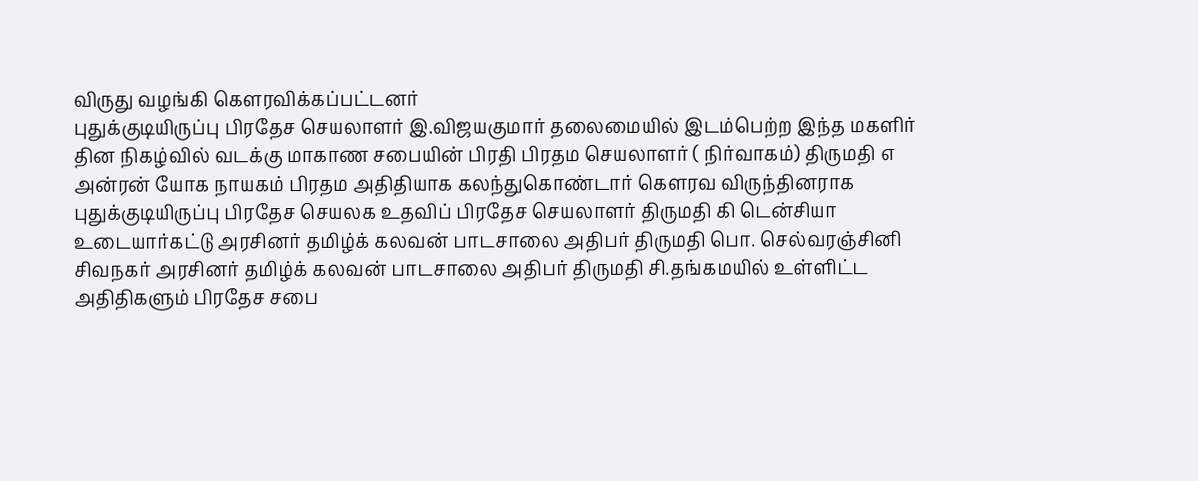விருது வழங்கி கௌரவிக்கப்பட்டனர்
புதுக்குடியிருப்பு பிரதேச செயலாளர் இ.விஜயகுமார் தலைமையில் இடம்பெற்ற இந்த மகளிர் தின நிகழ்வில் வடக்கு மாகாண சபையின் பிரதி பிரதம செயலாளர் ( நிர்வாகம்) திருமதி எ அன்ரன் யோக நாயகம் பிரதம அதிதியாக கலந்துகொண்டார் கௌரவ விருந்தினராக புதுக்குடியிருப்பு பிரதேச செயலக உதவிப் பிரதேச செயலாளர் திருமதி கி டென்சியா உடையார்கட்டு அரசினர் தமிழ்க் கலவன் பாடசாலை அதிபர் திருமதி பொ. செல்வரஞ்சினி சிவநகர் அரசினர் தமிழ்க் கலவன் பாடசாலை அதிபர் திருமதி சி.தங்கமயில் உள்ளிட்ட அதிதிகளும் பிரதேச சபை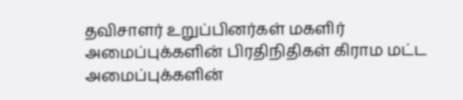தவிசாளர் உறுப்பினர்கள் மகளிர் அமைப்புக்களின் பிரதிநிதிகள் கிராம மட்ட அமைப்புக்களின்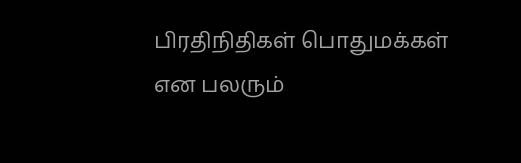பிரதிநிதிகள் பொதுமக்கள் என பலரும்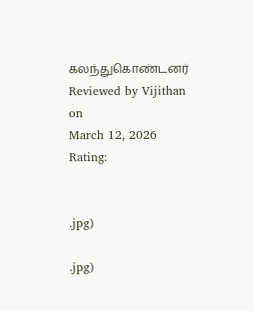கலந்துகொண்டனர்
Reviewed by Vijithan
on
March 12, 2026
Rating:


.jpg)

.jpg)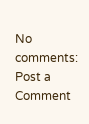No comments:
Post a Comment